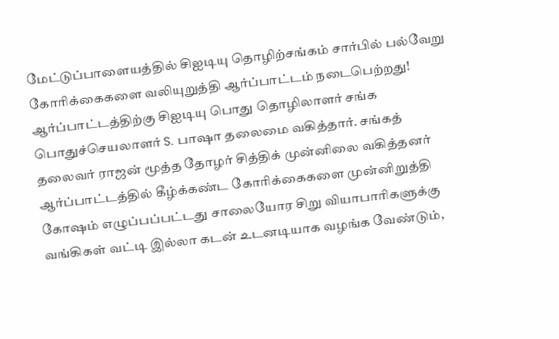மேட்டுப்பாளையத்தில் சிஐடியு தொழிற்சங்கம் சார்பில் பல்வேறு கோரிக்கைகளை வலியுறுத்தி ஆர்ப்பாட்டம் நடைபெற்றது!
ஆர்ப்பாட்டத்திற்கு சிஐடியு பொது தொழிலாளர் சங்க பொதுச்செயலாளர் S. பாஷா தலைமை வகித்தார். சங்கத் தலைவர் ராஜன் மூத்த தோழர் சித்திக் முன்னிலை வகித்தனர் ஆர்ப்பாட்டத்தில் கீழ்க்கண்ட கோரிக்கைகளை முன்னிறுத்தி கோஷம் எழுப்பப்பட்டது சாலையோர சிறு வியாபாரிகளுக்கு வங்கிகள் வட்டி இல்லா கடன் உடனடியாக வழங்க வேண்டும்,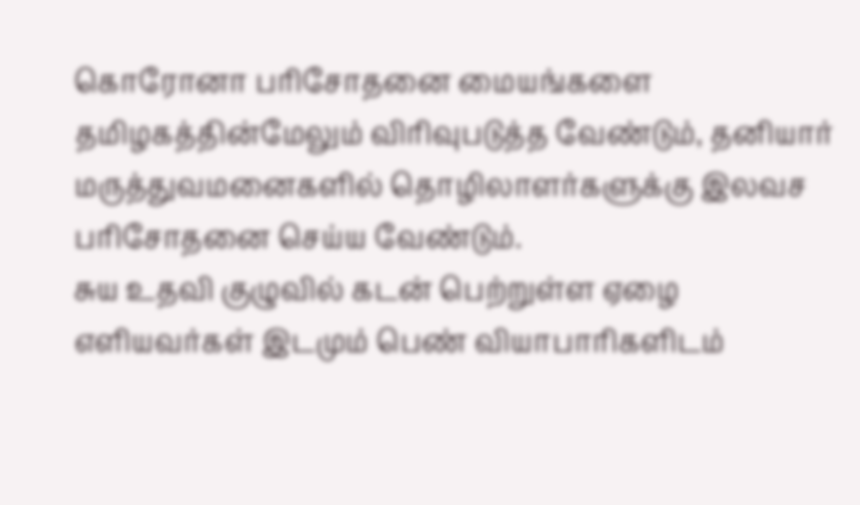கொரோனா பரிசோதனை மையங்களை தமிழகத்தின்மேலும் விரிவுபடுத்த வேண்டும், தனியார் மருத்துவமனைகளில் தொழிலாளர்களுக்கு இலவச பரிசோதனை செய்ய வேண்டும்.
சுய உதவி குழுவில் கடன் பெற்றுள்ள ஏழை எளியவர்கள் இடமும் பெண் வியாபாரிகளிடம்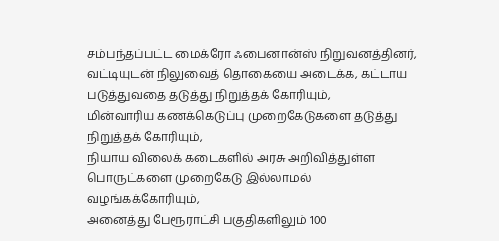சம்பந்தப்பட்ட மைக்ரோ ஃபைனான்ஸ் நிறுவனத்தினர், வட்டியுடன் நிலுவைத் தொகையை அடைக்க, கட்டாய படுத்துவதை தடுத்து நிறுத்தக் கோரியும்,
மின்வாரிய கணக்கெடுப்பு முறைகேடுகளை தடுத்து நிறுத்தக் கோரியும்,
நியாய விலைக் கடைகளில் அரசு அறிவித்துள்ள பொருட்களை முறைகேடு இல்லாமல் வழங்கக்கோரியும்,
அனைத்து பேரூராட்சி பகுதிகளிலும் 100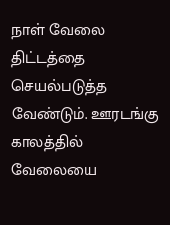நாள் வேலை திட்டத்தை செயல்படுத்த வேண்டும். ஊரடங்கு காலத்தில் வேலையை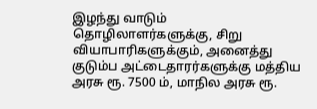இழந்து வாடும் தொழிலாளர்களுக்கு, சிறு வியாபாரிகளுக்கும், அனைத்து குடும்ப அட்டைதாரர்களுக்கு மத்திய அரசு ரூ. 7500 ம், மாநில அரசு ரூ.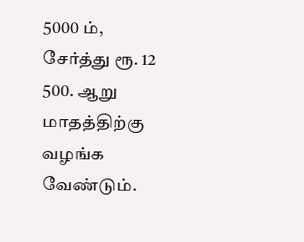5000 ம், சேர்த்து ரூ. 12 500. ஆறு மாதத்திற்கு வழங்க வேண்டும்.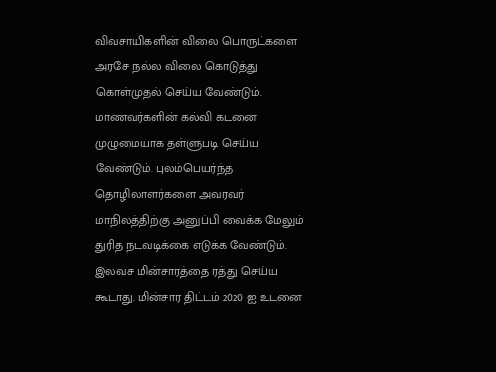விவசாயிகளின் விலை பொருட்களை அரசே நல்ல விலை கொடுத்து கொள்முதல் செய்ய வேண்டும். மாணவர்களின் கல்வி கடனை முழுமையாக தள்ளுபடி செய்ய வேண்டும். புலம்பெயர்ந்த தொழிலாளர்களை அவரவர் மாநிலத்திற்கு அனுப்பி வைக்க மேலும் துரித நடவடிக்கை எடுக்க வேண்டும்.
இலவச மின்சாரத்தை ரத்து செய்ய கூடாது. மின்சார திட்டம் 2020 ஐ உடனை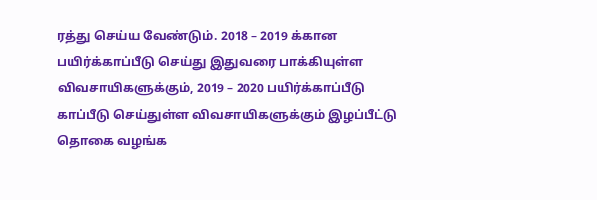ரத்து செய்ய வேண்டும். 2018 – 2019 க்கான பயிர்க்காப்பீடு செய்து இதுவரை பாக்கியுள்ள விவசாயிகளுக்கும், 2019 – 2020 பயிர்க்காப்பீடு காப்பீடு செய்துள்ள விவசாயிகளுக்கும் இழப்பீட்டு தொகை வழங்க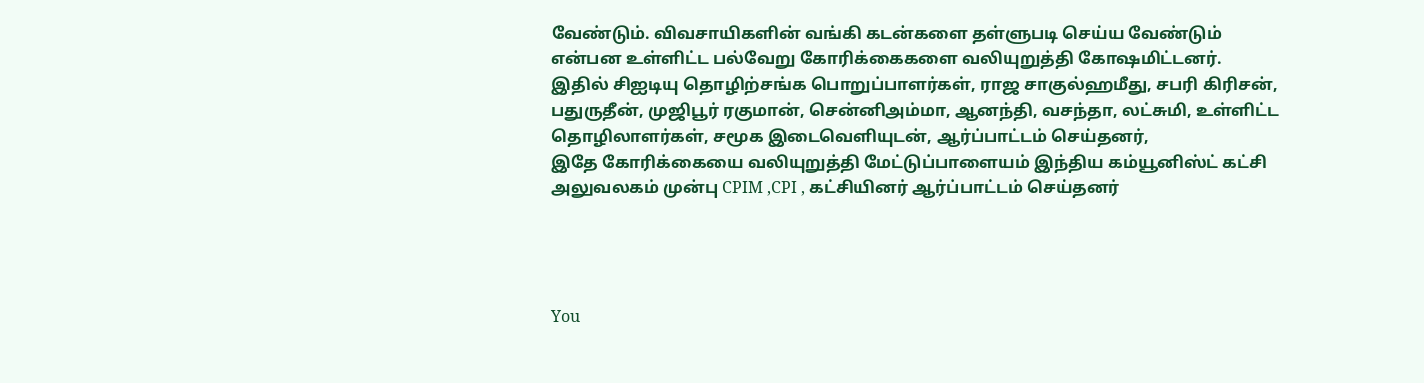வேண்டும். விவசாயிகளின் வங்கி கடன்களை தள்ளுபடி செய்ய வேண்டும் என்பன உள்ளிட்ட பல்வேறு கோரிக்கைகளை வலியுறுத்தி கோஷமிட்டனர். இதில் சிஐடியு தொழிற்சங்க பொறுப்பாளர்கள், ராஜ சாகுல்ஹமீது, சபரி கிரிசன், பதுருதீன், முஜிபூர் ரகுமான், சென்னிஅம்மா, ஆனந்தி, வசந்தா, லட்சுமி, உள்ளிட்ட தொழிலாளர்கள், சமூக இடைவெளியுடன், ஆர்ப்பாட்டம் செய்தனர்,
இதே கோரிக்கையை வலியுறுத்தி மேட்டுப்பாளையம் இந்திய கம்யூனிஸ்ட் கட்சி அலுவலகம் முன்பு CPIM ,CPI , கட்சியினர் ஆர்ப்பாட்டம் செய்தனர்




You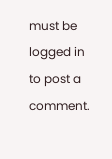must be logged in to post a comment.